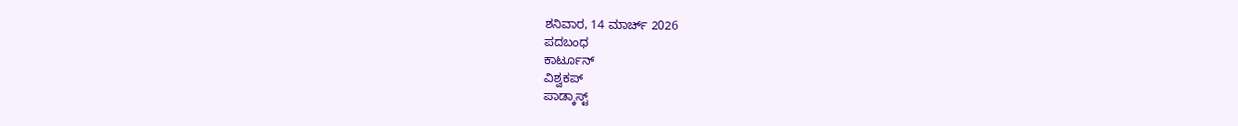ಶನಿವಾರ, 14 ಮಾರ್ಚ್ 2026
ಪದಬಂಧ
ಕಾರ್ಟೂನ್
ವಿಶ್ವಕಪ್
ಪಾಡ್ಕಾಸ್ಟ್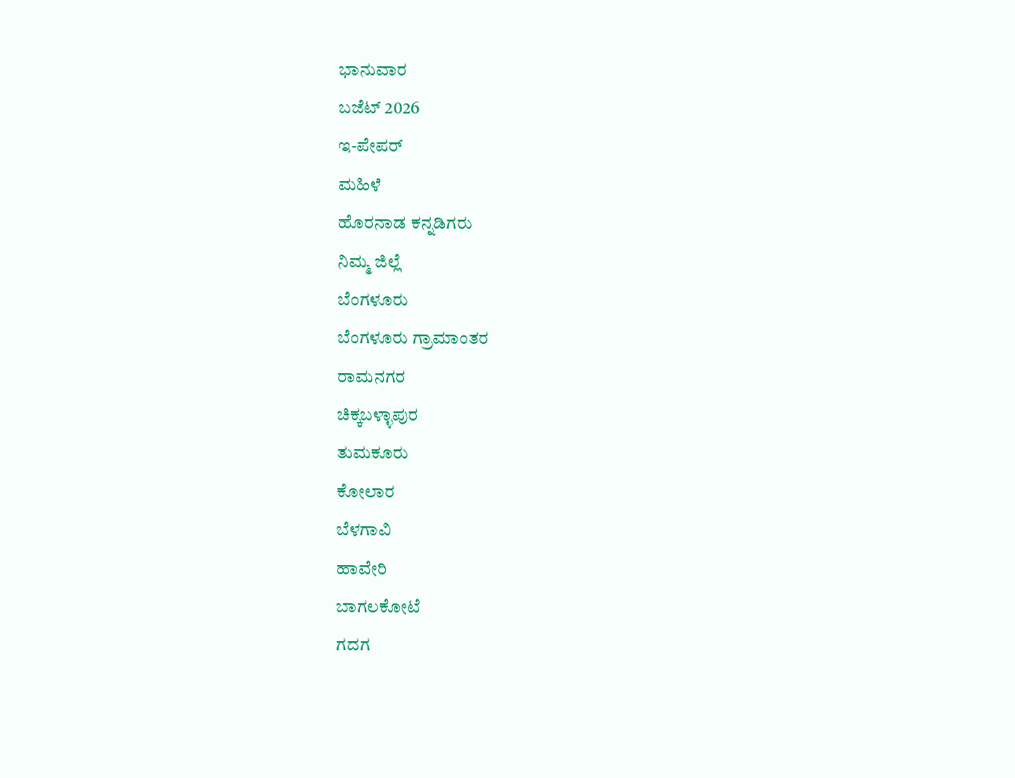ಭಾನುವಾರ
ಬಜೆಟ್ 2026
ಇ-ಪೇಪರ್
ಮಹಿಳೆ
ಹೊರನಾಡ ಕನ್ನಡಿಗರು
ನಿಮ್ಮ ಜಿಲ್ಲೆ
ಬೆಂಗಳೂರು
ಬೆಂಗಳೂರು ಗ್ರಾಮಾಂತರ
ರಾಮನಗರ
ಚಿಕ್ಕಬಳ್ಳಾಪುರ
ತುಮಕೂರು
ಕೋಲಾರ
ಬೆಳಗಾವಿ
ಹಾವೇರಿ
ಬಾಗಲಕೋಟೆ
ಗದಗ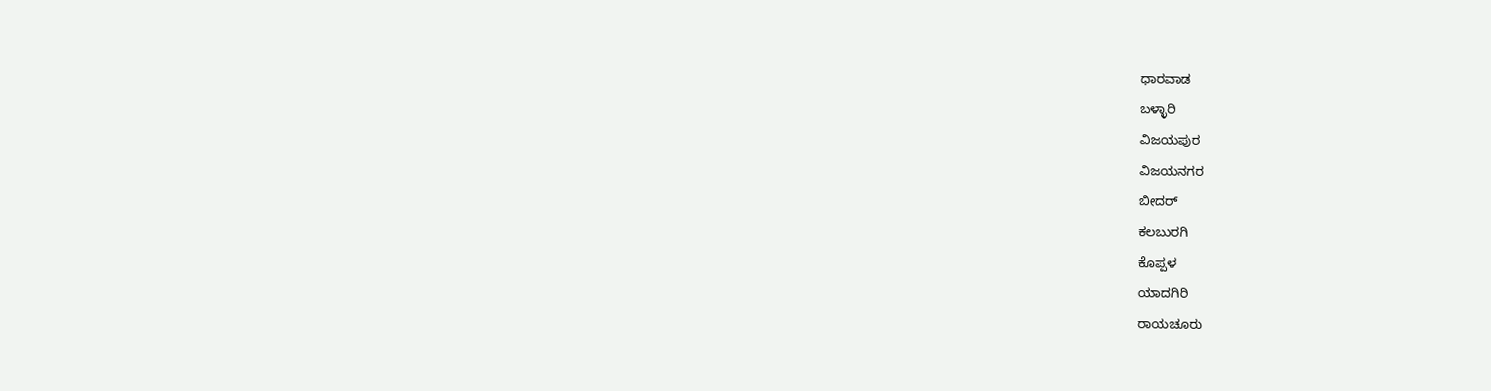ಧಾರವಾಡ
ಬಳ್ಳಾರಿ
ವಿಜಯಪುರ
ವಿಜಯನಗರ
ಬೀದರ್
ಕಲಬುರಗಿ
ಕೊಪ್ಪಳ
ಯಾದಗಿರಿ
ರಾಯಚೂರು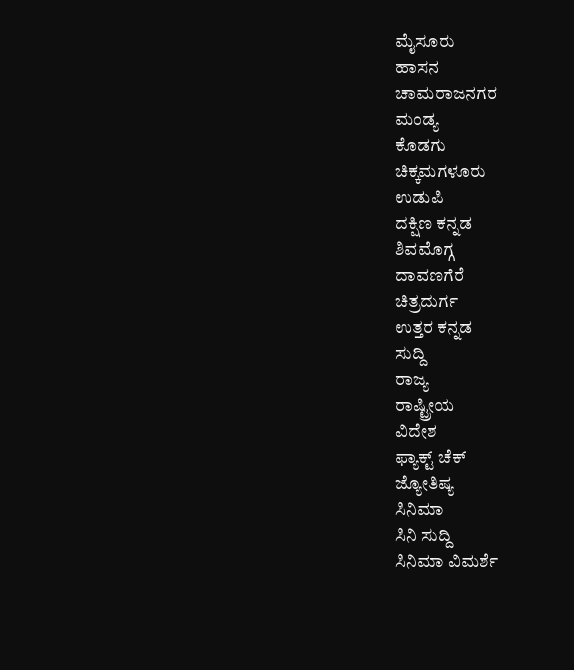ಮೈಸೂರು
ಹಾಸನ
ಚಾಮರಾಜನಗರ
ಮಂಡ್ಯ
ಕೊಡಗು
ಚಿಕ್ಕಮಗಳೂರು
ಉಡುಪಿ
ದಕ್ಷಿಣ ಕನ್ನಡ
ಶಿವಮೊಗ್ಗ
ದಾವಣಗೆರೆ
ಚಿತ್ರದುರ್ಗ
ಉತ್ತರ ಕನ್ನಡ
ಸುದ್ದಿ
ರಾಜ್ಯ
ರಾಷ್ಟ್ರೀಯ
ವಿದೇಶ
ಫ್ಯಾಕ್ಟ್ ಚೆಕ್
ಜ್ಯೋತಿಷ್ಯ
ಸಿನಿಮಾ
ಸಿನಿ ಸುದ್ದಿ
ಸಿನಿಮಾ ವಿಮರ್ಶೆ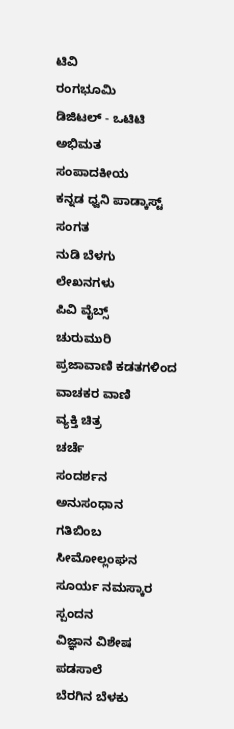ಟಿವಿ
ರಂಗಭೂಮಿ
ಡಿಜಿಟಲ್ - ಒಟಿಟಿ
ಅಭಿಮತ
ಸಂಪಾದಕೀಯ
ಕನ್ನಡ ಧ್ವನಿ ಪಾಡ್ಕಾಸ್ಟ್
ಸಂಗತ
ನುಡಿ ಬೆಳಗು
ಲೇಖನಗಳು
ಪಿವಿ ವೈಬ್ಸ್
ಚುರುಮುರಿ
ಪ್ರಜಾವಾಣಿ ಕಡತಗಳಿಂದ
ವಾಚಕರ ವಾಣಿ
ವ್ಯಕ್ತಿ ಚಿತ್ರ
ಚರ್ಚೆ
ಸಂದರ್ಶನ
ಅನುಸಂಧಾನ
ಗತಿಬಿಂಬ
ಸೀಮೋಲ್ಲಂಘನ
ಸೂರ್ಯ ನಮಸ್ಕಾರ
ಸ್ಪಂದನ
ವಿಜ್ಞಾನ ವಿಶೇಷ
ಪಡಸಾಲೆ
ಬೆರಗಿನ ಬೆಳಕು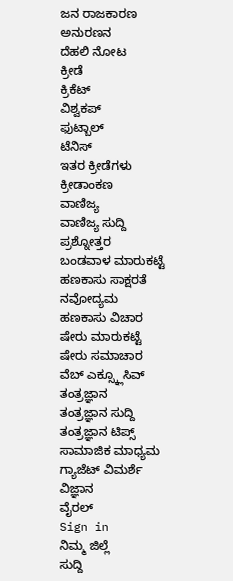ಜನ ರಾಜಕಾರಣ
ಅನುರಣನ
ದೆಹಲಿ ನೋಟ
ಕ್ರೀಡೆ
ಕ್ರಿಕೆಟ್
ವಿಶ್ವಕಪ್
ಫುಟ್ಬಾಲ್
ಟೆನಿಸ್
ಇತರ ಕ್ರೀಡೆಗಳು
ಕ್ರೀಡಾಂಕಣ
ವಾಣಿಜ್ಯ
ವಾಣಿಜ್ಯ ಸುದ್ದಿ
ಪ್ರಶ್ನೋತ್ತರ
ಬಂಡವಾಳ ಮಾರುಕಟ್ಟೆ
ಹಣಕಾಸು ಸಾಕ್ಷರತೆ
ನವೋದ್ಯಮ
ಹಣಕಾಸು ವಿಚಾರ
ಷೇರು ಮಾರುಕಟ್ಟೆ
ಷೇರು ಸಮಾಚಾರ
ವೆಬ್ ಎಕ್ಸ್ಕ್ಲೂಸಿವ್
ತಂತ್ರಜ್ಞಾನ
ತಂತ್ರಜ್ಞಾನ ಸುದ್ದಿ
ತಂತ್ರಜ್ಞಾನ ಟಿಪ್ಸ್
ಸಾಮಾಜಿಕ ಮಾಧ್ಯಮ
ಗ್ಯಾಜೆಟ್ ವಿಮರ್ಶೆ
ವಿಜ್ಞಾನ
ವೈರಲ್
Sign in
ನಿಮ್ಮ ಜಿಲ್ಲೆ
ಸುದ್ದಿ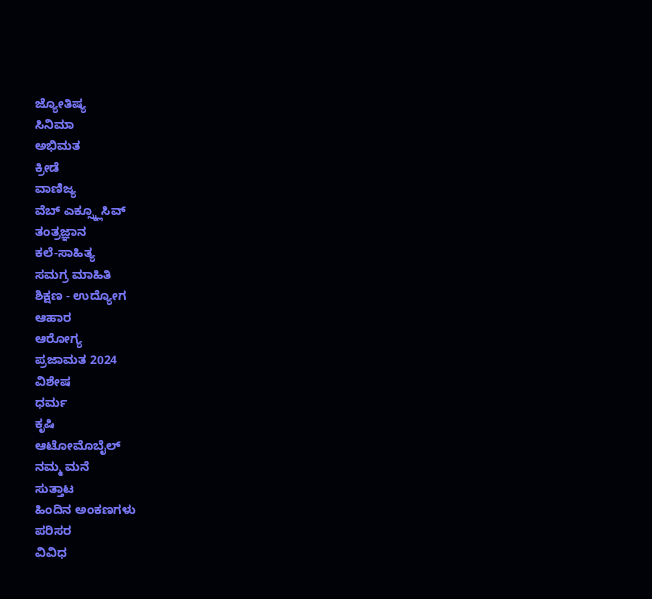ಜ್ಯೋತಿಷ್ಯ
ಸಿನಿಮಾ
ಅಭಿಮತ
ಕ್ರೀಡೆ
ವಾಣಿಜ್ಯ
ವೆಬ್ ಎಕ್ಸ್ಕ್ಲೂಸಿವ್
ತಂತ್ರಜ್ಞಾನ
ಕಲೆ-ಸಾಹಿತ್ಯ
ಸಮಗ್ರ ಮಾಹಿತಿ
ಶಿಕ್ಷಣ - ಉದ್ಯೋಗ
ಆಹಾರ
ಆರೋಗ್ಯ
ಪ್ರಜಾಮತ 2024
ವಿಶೇಷ
ಧರ್ಮ
ಕೃಷಿ
ಆಟೋಮೊಬೈಲ್
ನಮ್ಮ ಮನೆ
ಸುತ್ತಾಟ
ಹಿಂದಿನ ಅಂಕಣಗಳು
ಪರಿಸರ
ವಿವಿಧ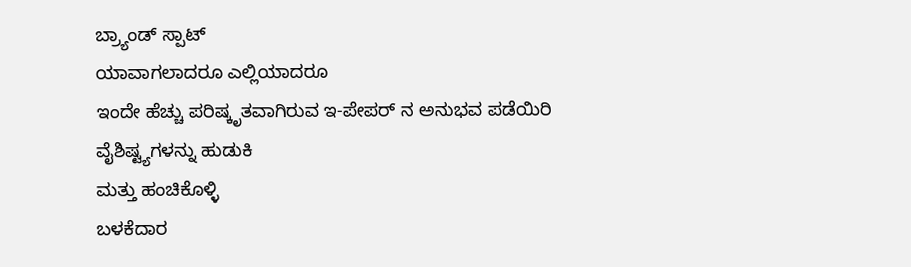ಬ್ರ್ಯಾಂಡ್ ಸ್ಪಾಟ್
ಯಾವಾಗಲಾದರೂ ಎಲ್ಲಿಯಾದರೂ
ಇಂದೇ ಹೆಚ್ಚು ಪರಿಷ್ಕೃತವಾಗಿರುವ ಇ-ಪೇಪರ್ ನ ಅನುಭವ ಪಡೆಯಿರಿ
ವೈಶಿಷ್ಟ್ಯಗಳನ್ನು ಹುಡುಕಿ
ಮತ್ತು ಹಂಚಿಕೊಳ್ಳಿ
ಬಳಕೆದಾರ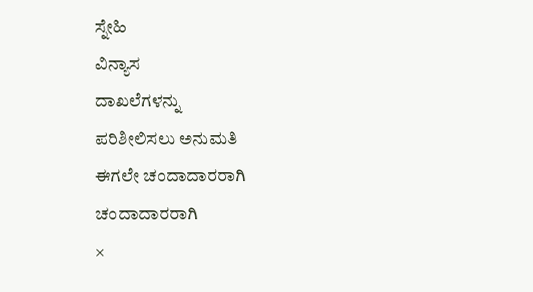ಸ್ನೇಹಿ
ವಿನ್ಯಾಸ
ದಾಖಲೆಗಳನ್ನು
ಪರಿಶೀಲಿಸಲು ಅನುಮತಿ
ಈಗಲೇ ಚಂದಾದಾರರಾಗಿ
ಚಂದಾದಾರರಾಗಿ
×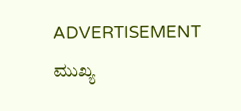ADVERTISEMENT
ಮುಖ್ಯ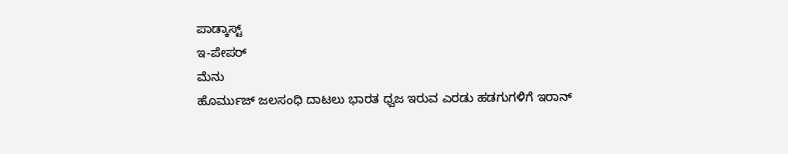ಪಾಡ್ಕಾಸ್ಟ್
ಇ-ಪೇಪರ್
ಮೆನು
ಹೊರ್ಮುಜ್ ಜಲಸಂಧಿ ದಾಟಲು ಭಾರತ ಧ್ವಜ ಇರುವ ಎರಡು ಹಡಗುಗಳಿಗೆ ಇರಾನ್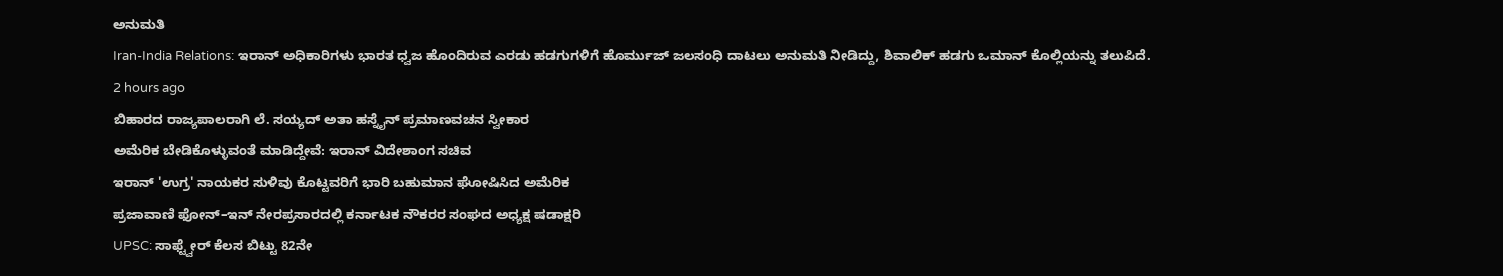ಅನುಮತಿ
Iran-India Relations: ಇರಾನ್ ಅಧಿಕಾರಿಗಳು ಭಾರತ ಧ್ವಜ ಹೊಂದಿರುವ ಎರಡು ಹಡಗುಗಳಿಗೆ ಹೊರ್ಮುಜ್ ಜಲಸಂಧಿ ದಾಟಲು ಅನುಮತಿ ನೀಡಿದ್ದು, ಶಿವಾಲಿಕ್ ಹಡಗು ಒಮಾನ್ ಕೊಲ್ಲಿಯನ್ನು ತಲುಪಿದೆ.
2 hours ago
ಬಿಹಾರದ ರಾಜ್ಯಪಾಲರಾಗಿ ಲೆ. ಸಯ್ಯದ್ ಅತಾ ಹಸ್ನೈನ್ ಪ್ರಮಾಣವಚನ ಸ್ವೀಕಾರ
ಅಮೆರಿಕ ಬೇಡಿಕೊಳ್ಳುವಂತೆ ಮಾಡಿದ್ದೇವೆ: ಇರಾನ್ ವಿದೇಶಾಂಗ ಸಚಿವ
ಇರಾನ್ 'ಉಗ್ರ' ನಾಯಕರ ಸುಳಿವು ಕೊಟ್ಟವರಿಗೆ ಭಾರಿ ಬಹುಮಾನ ಘೋಷಿಸಿದ ಅಮೆರಿಕ
ಪ್ರಜಾವಾಣಿ ಫೋನ್–ಇನ್ ನೇರಪ್ರಸಾರದಲ್ಲಿ ಕರ್ನಾಟಕ ನೌಕರರ ಸಂಘದ ಅಧ್ಯಕ್ಷ ಷಡಾಕ್ಷರಿ
UPSC: ಸಾಫ್ಟ್ವೇರ್ ಕೆಲಸ ಬಿಟ್ಟು 82ನೇ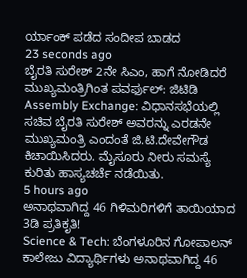ರ್ಯಾಂಕ್ ಪಡೆದ ಸಂದೀಪ ಬಾಡದ
23 seconds ago
ಬೈರತಿ ಸುರೇಶ್ 2ನೇ ಸಿಎಂ, ಹಾಗೆ ನೋಡಿದರೆ ಮುಖ್ಯಮಂತ್ರಿಗಿಂತ ಪವರ್ಫುಲ್: ಜಿಟಿಡಿ
Assembly Exchange: ವಿಧಾನಸಭೆಯಲ್ಲಿ ಸಚಿವ ಬೈರತಿ ಸುರೇಶ್ ಅವರನ್ನು ಎರಡನೇ ಮುಖ್ಯಮಂತ್ರಿ ಎಂದಂತೆ ಜಿ.ಟಿ.ದೇವೇಗೌಡ ಕಿಚಾಯಿಸಿದರು. ಮೈಸೂರು ನೀರು ಸಮಸ್ಯೆ ಕುರಿತು ಹಾಸ್ಯಚರ್ಚೆ ನಡೆಯಿತು.
5 hours ago
ಅನಾಥವಾಗಿದ್ದ 46 ಗಿಳಿಮರಿಗಳಿಗೆ ತಾಯಿಯಾದ 3ಡಿ ಪ್ರತಿಕೃತಿ!
Science & Tech: ಬೆಂಗಳೂರಿನ ಗೋಪಾಲನ್ ಕಾಲೇಜು ವಿದ್ಯಾರ್ಥಿಗಳು ಅನಾಥವಾಗಿದ್ದ 46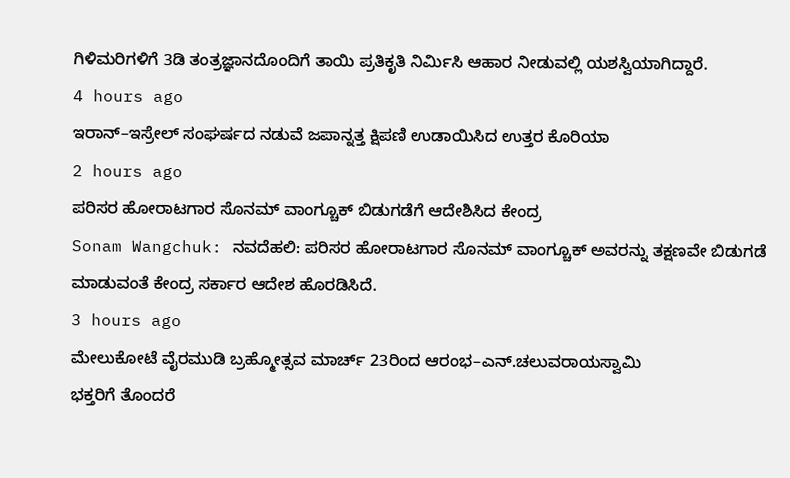ಗಿಳಿಮರಿಗಳಿಗೆ 3ಡಿ ತಂತ್ರಜ್ಞಾನದೊಂದಿಗೆ ತಾಯಿ ಪ್ರತಿಕೃತಿ ನಿರ್ಮಿಸಿ ಆಹಾರ ನೀಡುವಲ್ಲಿ ಯಶಸ್ವಿಯಾಗಿದ್ದಾರೆ.
4 hours ago
ಇರಾನ್–ಇಸ್ರೇಲ್ ಸಂಘರ್ಷದ ನಡುವೆ ಜಪಾನ್ನತ್ತ ಕ್ಷಿಪಣಿ ಉಡಾಯಿಸಿದ ಉತ್ತರ ಕೊರಿಯಾ
2 hours ago
ಪರಿಸರ ಹೋರಾಟಗಾರ ಸೊನಮ್ ವಾಂಗ್ಚೂಕ್ ಬಿಡುಗಡೆಗೆ ಆದೇಶಿಸಿದ ಕೇಂದ್ರ
Sonam Wangchuk: ನವದೆಹಲಿ: ಪರಿಸರ ಹೋರಾಟಗಾರ ಸೊನಮ್ ವಾಂಗ್ಚೂಕ್ ಅವರನ್ನು ತಕ್ಷಣವೇ ಬಿಡುಗಡೆ ಮಾಡುವಂತೆ ಕೇಂದ್ರ ಸರ್ಕಾರ ಆದೇಶ ಹೊರಡಿಸಿದೆ.
3 hours ago
ಮೇಲುಕೋಟೆ ವೈರಮುಡಿ ಬ್ರಹ್ಮೋತ್ಸವ ಮಾರ್ಚ್ 23ರಿಂದ ಆರಂಭ–ಎನ್.ಚಲುವರಾಯಸ್ವಾಮಿ
ಭಕ್ತರಿಗೆ ತೊಂದರೆ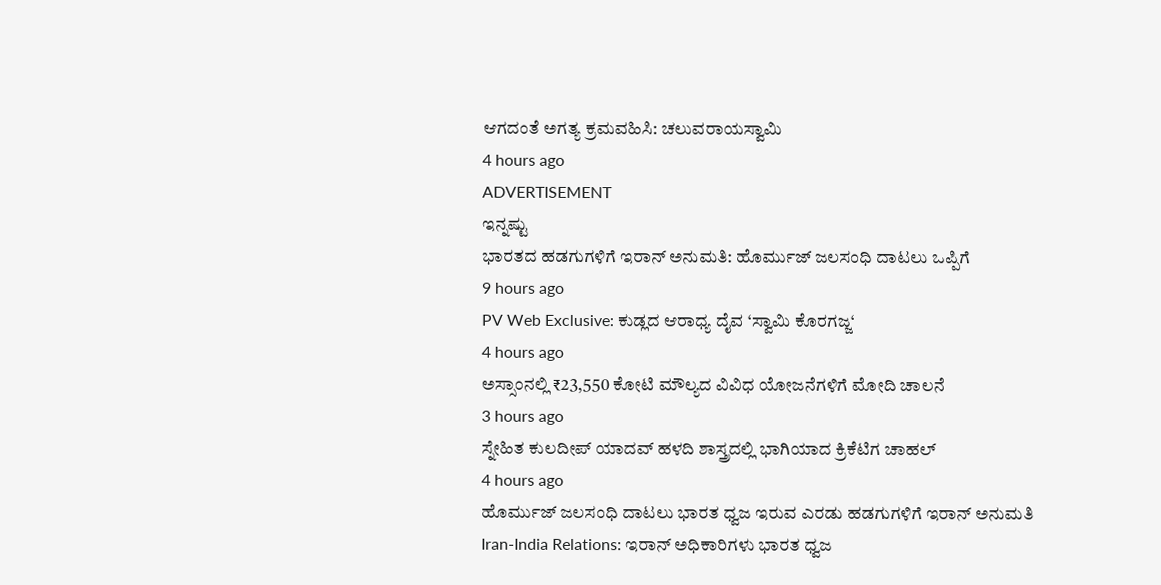ಆಗದಂತೆ ಅಗತ್ಯ ಕ್ರಮವಹಿಸಿ: ಚಲುವರಾಯಸ್ವಾಮಿ
4 hours ago
ADVERTISEMENT
ಇನ್ನಷ್ಟು
ಭಾರತದ ಹಡಗುಗಳಿಗೆ ಇರಾನ್ ಅನುಮತಿ: ಹೊರ್ಮುಜ್ ಜಲಸಂಧಿ ದಾಟಲು ಒಪ್ಪಿಗೆ
9 hours ago
PV Web Exclusive: ಕುಡ್ಲದ ಆರಾಧ್ಯ ದೈವ ‘ಸ್ವಾಮಿ ಕೊರಗಜ್ಜ‘
4 hours ago
ಅಸ್ಸಾಂನಲ್ಲಿ ₹23,550 ಕೋಟಿ ಮೌಲ್ಯದ ವಿವಿಧ ಯೋಜನೆಗಳಿಗೆ ಮೋದಿ ಚಾಲನೆ
3 hours ago
ಸ್ನೇಹಿತ ಕುಲದೀಪ್ ಯಾದವ್ ಹಳದಿ ಶಾಸ್ತ್ರದಲ್ಲಿ ಭಾಗಿಯಾದ ಕ್ರಿಕೆಟಿಗ ಚಾಹಲ್
4 hours ago
ಹೊರ್ಮುಜ್ ಜಲಸಂಧಿ ದಾಟಲು ಭಾರತ ಧ್ವಜ ಇರುವ ಎರಡು ಹಡಗುಗಳಿಗೆ ಇರಾನ್ ಅನುಮತಿ
Iran-India Relations: ಇರಾನ್ ಅಧಿಕಾರಿಗಳು ಭಾರತ ಧ್ವಜ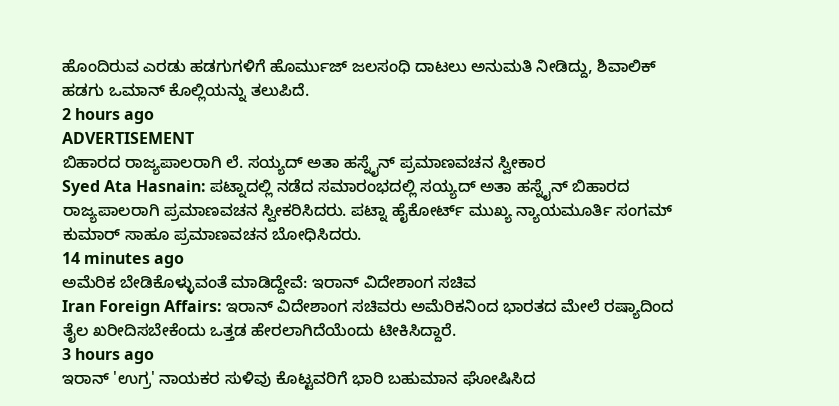ಹೊಂದಿರುವ ಎರಡು ಹಡಗುಗಳಿಗೆ ಹೊರ್ಮುಜ್ ಜಲಸಂಧಿ ದಾಟಲು ಅನುಮತಿ ನೀಡಿದ್ದು, ಶಿವಾಲಿಕ್ ಹಡಗು ಒಮಾನ್ ಕೊಲ್ಲಿಯನ್ನು ತಲುಪಿದೆ.
2 hours ago
ADVERTISEMENT
ಬಿಹಾರದ ರಾಜ್ಯಪಾಲರಾಗಿ ಲೆ. ಸಯ್ಯದ್ ಅತಾ ಹಸ್ನೈನ್ ಪ್ರಮಾಣವಚನ ಸ್ವೀಕಾರ
Syed Ata Hasnain: ಪಟ್ನಾದಲ್ಲಿ ನಡೆದ ಸಮಾರಂಭದಲ್ಲಿ ಸಯ್ಯದ್ ಅತಾ ಹಸ್ನೈನ್ ಬಿಹಾರದ ರಾಜ್ಯಪಾಲರಾಗಿ ಪ್ರಮಾಣವಚನ ಸ್ವೀಕರಿಸಿದರು. ಪಟ್ನಾ ಹೈಕೋರ್ಟ್ ಮುಖ್ಯ ನ್ಯಾಯಮೂರ್ತಿ ಸಂಗಮ್ ಕುಮಾರ್ ಸಾಹೂ ಪ್ರಮಾಣವಚನ ಬೋಧಿಸಿದರು.
14 minutes ago
ಅಮೆರಿಕ ಬೇಡಿಕೊಳ್ಳುವಂತೆ ಮಾಡಿದ್ದೇವೆ: ಇರಾನ್ ವಿದೇಶಾಂಗ ಸಚಿವ
Iran Foreign Affairs: ಇರಾನ್ ವಿದೇಶಾಂಗ ಸಚಿವರು ಅಮೆರಿಕನಿಂದ ಭಾರತದ ಮೇಲೆ ರಷ್ಯಾದಿಂದ ತೈಲ ಖರೀದಿಸಬೇಕೆಂದು ಒತ್ತಡ ಹೇರಲಾಗಿದೆಯೆಂದು ಟೀಕಿಸಿದ್ದಾರೆ.
3 hours ago
ಇರಾನ್ 'ಉಗ್ರ' ನಾಯಕರ ಸುಳಿವು ಕೊಟ್ಟವರಿಗೆ ಭಾರಿ ಬಹುಮಾನ ಘೋಷಿಸಿದ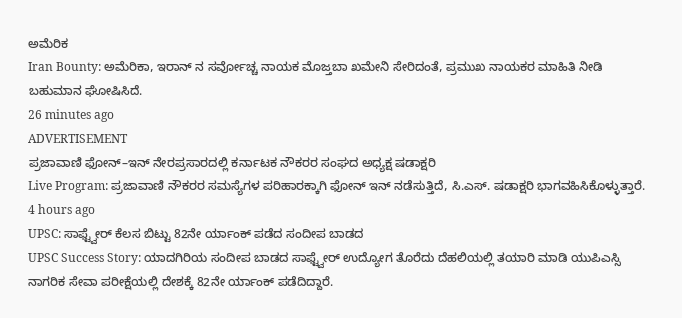ಅಮೆರಿಕ
Iran Bounty: ಅಮೆರಿಕಾ, ಇರಾನ್ ನ ಸರ್ವೋಚ್ಚ ನಾಯಕ ಮೊಜ್ತಬಾ ಖಮೇನಿ ಸೇರಿದಂತೆ, ಪ್ರಮುಖ ನಾಯಕರ ಮಾಹಿತಿ ನೀಡಿ ಬಹುಮಾನ ಘೋಷಿಸಿದೆ.
26 minutes ago
ADVERTISEMENT
ಪ್ರಜಾವಾಣಿ ಫೋನ್–ಇನ್ ನೇರಪ್ರಸಾರದಲ್ಲಿ ಕರ್ನಾಟಕ ನೌಕರರ ಸಂಘದ ಅಧ್ಯಕ್ಷ ಷಡಾಕ್ಷರಿ
Live Program: ಪ್ರಜಾವಾಣಿ ನೌಕರರ ಸಮಸ್ಯೆಗಳ ಪರಿಹಾರಕ್ಕಾಗಿ ಫೋನ್ ಇನ್ ನಡೆಸುತ್ತಿದೆ, ಸಿ.ಎಸ್. ಷಡಾಕ್ಷರಿ ಭಾಗವಹಿಸಿಕೊಳ್ಳುತ್ತಾರೆ.
4 hours ago
UPSC: ಸಾಫ್ಟ್ವೇರ್ ಕೆಲಸ ಬಿಟ್ಟು 82ನೇ ರ್ಯಾಂಕ್ ಪಡೆದ ಸಂದೀಪ ಬಾಡದ
UPSC Success Story: ಯಾದಗಿರಿಯ ಸಂದೀಪ ಬಾಡದ ಸಾಫ್ಟ್ವೇರ್ ಉದ್ಯೋಗ ತೊರೆದು ದೆಹಲಿಯಲ್ಲಿ ತಯಾರಿ ಮಾಡಿ ಯುಪಿಎಸ್ಸಿ ನಾಗರಿಕ ಸೇವಾ ಪರೀಕ್ಷೆಯಲ್ಲಿ ದೇಶಕ್ಕೆ 82ನೇ ರ್ಯಾಂಕ್ ಪಡೆದಿದ್ದಾರೆ.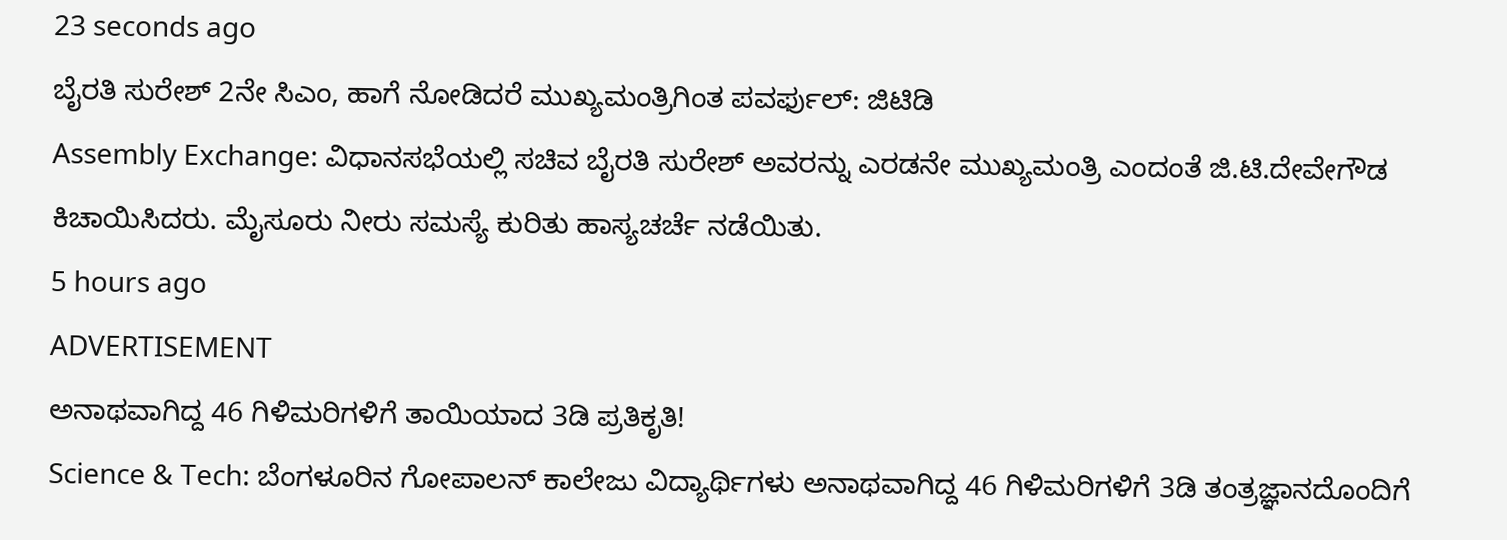23 seconds ago
ಬೈರತಿ ಸುರೇಶ್ 2ನೇ ಸಿಎಂ, ಹಾಗೆ ನೋಡಿದರೆ ಮುಖ್ಯಮಂತ್ರಿಗಿಂತ ಪವರ್ಫುಲ್: ಜಿಟಿಡಿ
Assembly Exchange: ವಿಧಾನಸಭೆಯಲ್ಲಿ ಸಚಿವ ಬೈರತಿ ಸುರೇಶ್ ಅವರನ್ನು ಎರಡನೇ ಮುಖ್ಯಮಂತ್ರಿ ಎಂದಂತೆ ಜಿ.ಟಿ.ದೇವೇಗೌಡ ಕಿಚಾಯಿಸಿದರು. ಮೈಸೂರು ನೀರು ಸಮಸ್ಯೆ ಕುರಿತು ಹಾಸ್ಯಚರ್ಚೆ ನಡೆಯಿತು.
5 hours ago
ADVERTISEMENT
ಅನಾಥವಾಗಿದ್ದ 46 ಗಿಳಿಮರಿಗಳಿಗೆ ತಾಯಿಯಾದ 3ಡಿ ಪ್ರತಿಕೃತಿ!
Science & Tech: ಬೆಂಗಳೂರಿನ ಗೋಪಾಲನ್ ಕಾಲೇಜು ವಿದ್ಯಾರ್ಥಿಗಳು ಅನಾಥವಾಗಿದ್ದ 46 ಗಿಳಿಮರಿಗಳಿಗೆ 3ಡಿ ತಂತ್ರಜ್ಞಾನದೊಂದಿಗೆ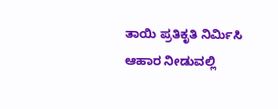ತಾಯಿ ಪ್ರತಿಕೃತಿ ನಿರ್ಮಿಸಿ ಆಹಾರ ನೀಡುವಲ್ಲಿ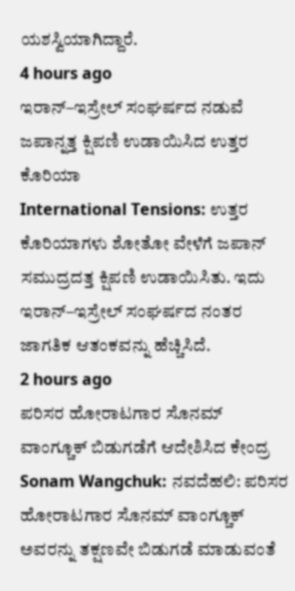ಯಶಸ್ವಿಯಾಗಿದ್ದಾರೆ.
4 hours ago
ಇರಾನ್–ಇಸ್ರೇಲ್ ಸಂಘರ್ಷದ ನಡುವೆ ಜಪಾನ್ನತ್ತ ಕ್ಷಿಪಣಿ ಉಡಾಯಿಸಿದ ಉತ್ತರ ಕೊರಿಯಾ
International Tensions: ಉತ್ತರ ಕೊರಿಯಾಗಳು ಶೋತೋ ವೇಳೆಗೆ ಜಪಾನ್ ಸಮುದ್ರದತ್ತ ಕ್ಷಿಪಣಿ ಉಡಾಯಿಸಿತು. ಇದು ಇರಾನ್–ಇಸ್ರೇಲ್ ಸಂಘರ್ಷದ ನಂತರ ಜಾಗತಿಕ ಆತಂಕವನ್ನು ಹೆಚ್ಚಿಸಿದೆ.
2 hours ago
ಪರಿಸರ ಹೋರಾಟಗಾರ ಸೊನಮ್ ವಾಂಗ್ಚೂಕ್ ಬಿಡುಗಡೆಗೆ ಆದೇಶಿಸಿದ ಕೇಂದ್ರ
Sonam Wangchuk: ನವದೆಹಲಿ: ಪರಿಸರ ಹೋರಾಟಗಾರ ಸೊನಮ್ ವಾಂಗ್ಚೂಕ್ ಅವರನ್ನು ತಕ್ಷಣವೇ ಬಿಡುಗಡೆ ಮಾಡುವಂತೆ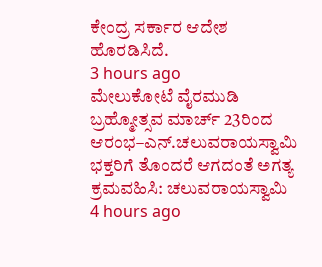ಕೇಂದ್ರ ಸರ್ಕಾರ ಆದೇಶ ಹೊರಡಿಸಿದೆ.
3 hours ago
ಮೇಲುಕೋಟೆ ವೈರಮುಡಿ ಬ್ರಹ್ಮೋತ್ಸವ ಮಾರ್ಚ್ 23ರಿಂದ ಆರಂಭ–ಎನ್.ಚಲುವರಾಯಸ್ವಾಮಿ
ಭಕ್ತರಿಗೆ ತೊಂದರೆ ಆಗದಂತೆ ಅಗತ್ಯ ಕ್ರಮವಹಿಸಿ: ಚಲುವರಾಯಸ್ವಾಮಿ
4 hours ago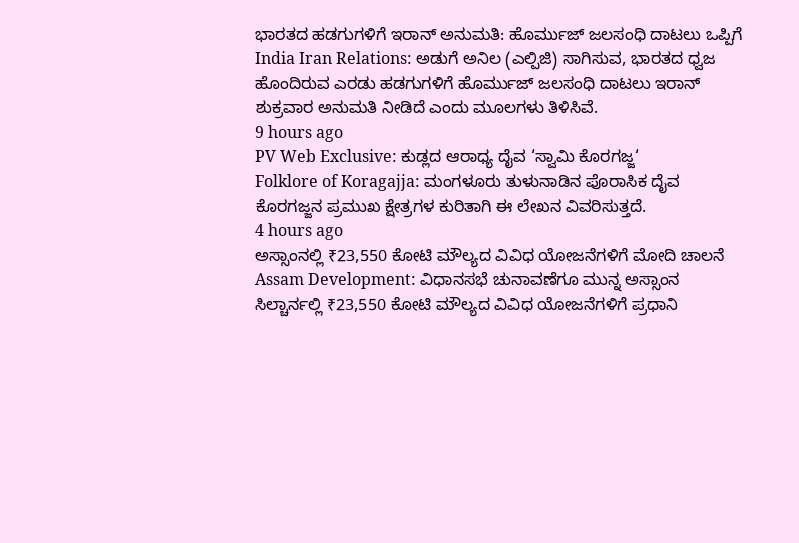ಭಾರತದ ಹಡಗುಗಳಿಗೆ ಇರಾನ್ ಅನುಮತಿ: ಹೊರ್ಮುಜ್ ಜಲಸಂಧಿ ದಾಟಲು ಒಪ್ಪಿಗೆ
India Iran Relations: ಅಡುಗೆ ಅನಿಲ (ಎಲ್ಪಿಜಿ) ಸಾಗಿಸುವ, ಭಾರತದ ಧ್ವಜ ಹೊಂದಿರುವ ಎರಡು ಹಡಗುಗಳಿಗೆ ಹೊರ್ಮುಜ್ ಜಲಸಂಧಿ ದಾಟಲು ಇರಾನ್ ಶುಕ್ರವಾರ ಅನುಮತಿ ನೀಡಿದೆ ಎಂದು ಮೂಲಗಳು ತಿಳಿಸಿವೆ.
9 hours ago
PV Web Exclusive: ಕುಡ್ಲದ ಆರಾಧ್ಯ ದೈವ ‘ಸ್ವಾಮಿ ಕೊರಗಜ್ಜ‘
Folklore of Koragajja: ಮಂಗಳೂರು ತುಳುನಾಡಿನ ಪೊರಾಸಿಕ ದೈವ ಕೊರಗಜ್ಜನ ಪ್ರಮುಖ ಕ್ಷೇತ್ರಗಳ ಕುರಿತಾಗಿ ಈ ಲೇಖನ ವಿವರಿಸುತ್ತದೆ.
4 hours ago
ಅಸ್ಸಾಂನಲ್ಲಿ ₹23,550 ಕೋಟಿ ಮೌಲ್ಯದ ವಿವಿಧ ಯೋಜನೆಗಳಿಗೆ ಮೋದಿ ಚಾಲನೆ
Assam Development: ವಿಧಾನಸಭೆ ಚುನಾವಣೆಗೂ ಮುನ್ನ ಅಸ್ಸಾಂನ ಸಿಲ್ಚಾರ್ನಲ್ಲಿ ₹23,550 ಕೋಟಿ ಮೌಲ್ಯದ ವಿವಿಧ ಯೋಜನೆಗಳಿಗೆ ಪ್ರಧಾನಿ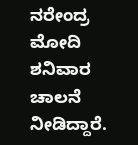ನರೇಂದ್ರ ಮೋದಿ ಶನಿವಾರ ಚಾಲನೆ ನೀಡಿದ್ದಾರೆ.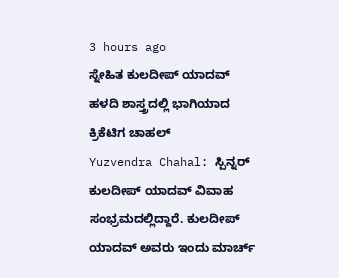3 hours ago
ಸ್ನೇಹಿತ ಕುಲದೀಪ್ ಯಾದವ್ ಹಳದಿ ಶಾಸ್ತ್ರದಲ್ಲಿ ಭಾಗಿಯಾದ ಕ್ರಿಕೆಟಿಗ ಚಾಹಲ್
Yuzvendra Chahal: ಸ್ಪಿನ್ನರ್ ಕುಲದೀಪ್ ಯಾದವ್ ವಿವಾಹ ಸಂಭ್ರಮದಲ್ಲಿದ್ದಾರೆ. ಕುಲದೀಪ್ ಯಾದವ್ ಅವರು ಇಂದು ಮಾರ್ಚ್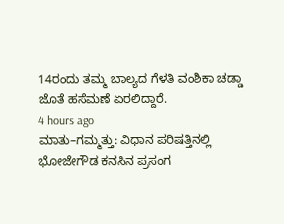14ರಂದು ತಮ್ಮ ಬಾಲ್ಯದ ಗೆಳತಿ ವಂಶಿಕಾ ಚಡ್ಡಾ ಜೊತೆ ಹಸೆಮಣೆ ಏರಲಿದ್ದಾರೆ.
4 hours ago
ಮಾತು–ಗಮ್ಮತ್ತು: ವಿಧಾನ ಪರಿಷತ್ತಿನಲ್ಲಿ ಭೋಜೇಗೌಡ ಕನಸಿನ ಪ್ರಸಂಗ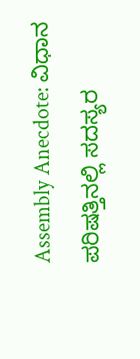Assembly Anecdote: ವಿಧಾನ ಪರಿಷತ್ತಿನಲ್ಲಿ ಸದಸ್ಯರ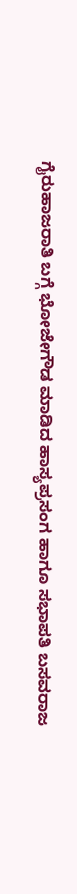ಗೈರುಹಾಜರಾತಿ ಬಗ್ಗೆ ಭೋಜೇಗೌಡ ಮಾಡಿದ ಹಾಸ್ಯಪ್ರಸಂಗ ಹಾಗೂ ಸಭಾಪತಿ ಬಸವರಾಜ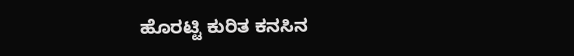ಹೊರಟ್ಟಿ ಕುರಿತ ಕನಸಿನ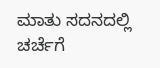ಮಾತು ಸದನದಲ್ಲಿ ಚರ್ಚೆಗೆ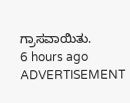ಗ್ರಾಸವಾಯಿತು.
6 hours ago
ADVERTISEMENT